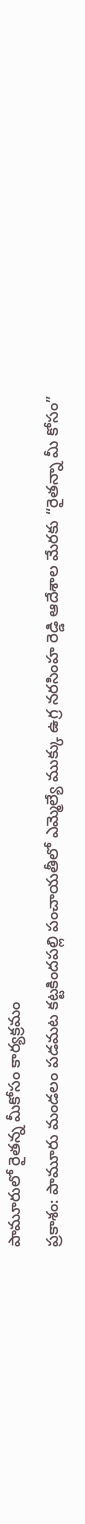పామూరులో రైతన్న మీకోసం కార్యక్రమం
ప్రకాశం: పామూరు మండలం పడమట కట్టకిందపల్లి పంచాయతీలో ఎమ్మెల్యే ముక్కు ఉగ్ర నరసింహ రెడ్డి ఆదేశాల మేరకు “రైతన్నా మీ కోసం”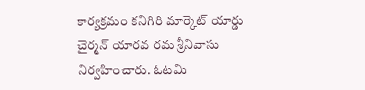కార్యక్రమం కనిగిరి మార్కెట్ యార్డు చైర్మన్ యారవ రమ శ్రీనివాసు నిర్వహించారు. ఓటమి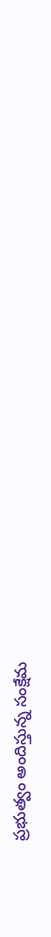ప్రభుత్వం అందిస్తున్న సంక్షేమ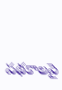పథకాలపై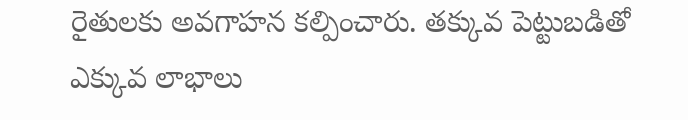రైతులకు అవగాహన కల్పించారు. తక్కువ పెట్టుబడితో ఎక్కువ లాభాలు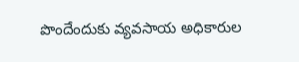పొందేందుకు వ్యవసాయ అధికారుల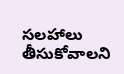సలహాలు తీసుకోవాలని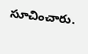సూచించారు.